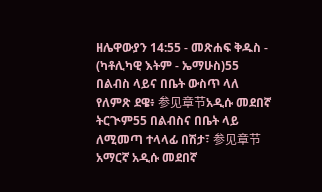ዘሌዋውያን 14:55 - መጽሐፍ ቅዱስ - (ካቶሊካዊ እትም - ኤማሁስ)55 በልብስ ላይና በቤት ውስጥ ላለ የለምጽ ደዌ፥ 参见章节አዲሱ መደበኛ ትርጒም55 በልብስና በቤት ላይ ለሚመጣ ተላላፊ በሽታ፣ 参见章节አማርኛ አዲሱ መደበኛ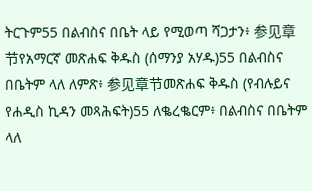ትርጉም55 በልብስና በቤት ላይ የሚወጣ ሻጋታን፥ 参见章节የአማርኛ መጽሐፍ ቅዱስ (ሰማንያ አሃዱ)55 በልብስና በቤትም ላለ ለምጽ፥ 参见章节መጽሐፍ ቅዱስ (የብሉይና የሐዲስ ኪዳን መጻሕፍት)55 ለቈረቈርም፥ በልብስና በቤትም ላለ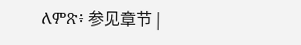ለምጽ፥ 参见章节 |